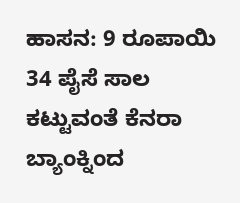ಹಾಸನ: 9 ರೂಪಾಯಿ 34 ಪೈಸೆ ಸಾಲ ಕಟ್ಟುವಂತೆ ಕೆನರಾ ಬ್ಯಾಂಕ್ನಿಂದ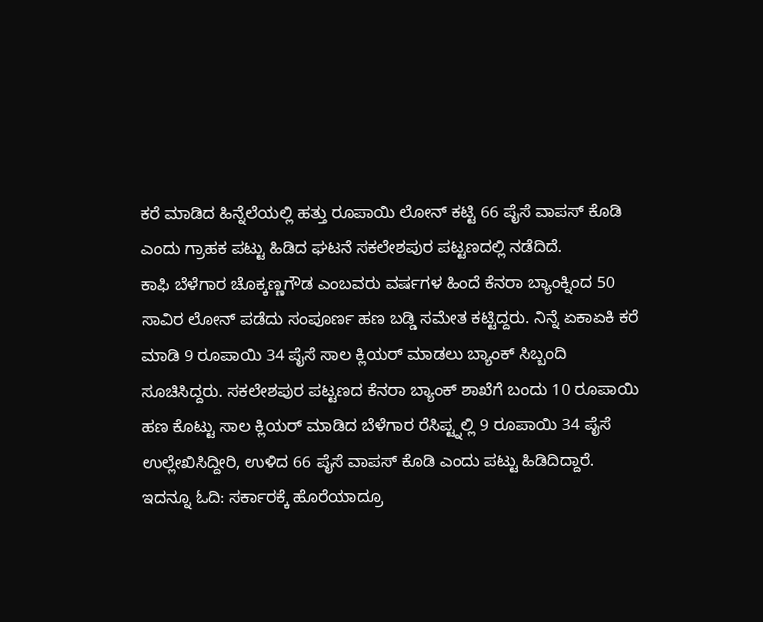ಕರೆ ಮಾಡಿದ ಹಿನ್ನೆಲೆಯಲ್ಲಿ ಹತ್ತು ರೂಪಾಯಿ ಲೋನ್ ಕಟ್ಟಿ 66 ಪೈಸೆ ವಾಪಸ್ ಕೊಡಿ ಎಂದು ಗ್ರಾಹಕ ಪಟ್ಟು ಹಿಡಿದ ಘಟನೆ ಸಕಲೇಶಪುರ ಪಟ್ಟಣದಲ್ಲಿ ನಡೆದಿದೆ.
ಕಾಫಿ ಬೆಳೆಗಾರ ಚೊಕ್ಕಣ್ಣಗೌಡ ಎಂಬವರು ವರ್ಷಗಳ ಹಿಂದೆ ಕೆನರಾ ಬ್ಯಾಂಕ್ನಿಂದ 50 ಸಾವಿರ ಲೋನ್ ಪಡೆದು ಸಂಪೂರ್ಣ ಹಣ ಬಡ್ಡಿ ಸಮೇತ ಕಟ್ಟಿದ್ದರು. ನಿನ್ನೆ ಏಕಾಏಕಿ ಕರೆ ಮಾಡಿ 9 ರೂಪಾಯಿ 34 ಪೈಸೆ ಸಾಲ ಕ್ಲಿಯರ್ ಮಾಡಲು ಬ್ಯಾಂಕ್ ಸಿಬ್ಬಂದಿ ಸೂಚಿಸಿದ್ದರು. ಸಕಲೇಶಪುರ ಪಟ್ಟಣದ ಕೆನರಾ ಬ್ಯಾಂಕ್ ಶಾಖೆಗೆ ಬಂದು 10 ರೂಪಾಯಿ ಹಣ ಕೊಟ್ಟು ಸಾಲ ಕ್ಲಿಯರ್ ಮಾಡಿದ ಬೆಳೆಗಾರ ರೆಸಿಪ್ಟ್ನಲ್ಲಿ 9 ರೂಪಾಯಿ 34 ಪೈಸೆ ಉಲ್ಲೇಖಿಸಿದ್ದೀರಿ, ಉಳಿದ 66 ಪೈಸೆ ವಾಪಸ್ ಕೊಡಿ ಎಂದು ಪಟ್ಟು ಹಿಡಿದಿದ್ದಾರೆ. ಇದನ್ನೂ ಓದಿ: ಸರ್ಕಾರಕ್ಕೆ ಹೊರೆಯಾದ್ರೂ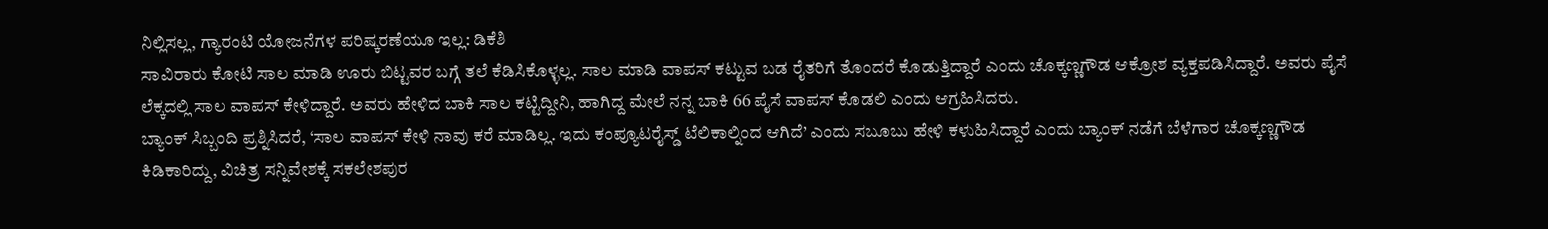ನಿಲ್ಲಿಸಲ್ಲ, ಗ್ಯಾರಂಟಿ ಯೋಜನೆಗಳ ಪರಿಷ್ಕರಣೆಯೂ ಇಲ್ಲ: ಡಿಕೆಶಿ
ಸಾವಿರಾರು ಕೋಟಿ ಸಾಲ ಮಾಡಿ ಊರು ಬಿಟ್ಟವರ ಬಗ್ಗೆ ತಲೆ ಕೆಡಿಸಿಕೊಳ್ಳಲ್ಲ. ಸಾಲ ಮಾಡಿ ವಾಪಸ್ ಕಟ್ಟುವ ಬಡ ರೈತರಿಗೆ ತೊಂದರೆ ಕೊಡುತ್ತಿದ್ದಾರೆ ಎಂದು ಚೊಕ್ಕಣ್ಣಗೌಡ ಆಕ್ರೋಶ ವ್ಯಕ್ತಪಡಿಸಿದ್ದಾರೆ. ಅವರು ಪೈಸೆ ಲೆಕ್ಕದಲ್ಲಿ ಸಾಲ ವಾಪಸ್ ಕೇಳಿದ್ದಾರೆ. ಅವರು ಹೇಳಿದ ಬಾಕಿ ಸಾಲ ಕಟ್ಟಿದ್ದೀನಿ, ಹಾಗಿದ್ದ ಮೇಲೆ ನನ್ನ ಬಾಕಿ 66 ಪೈಸೆ ವಾಪಸ್ ಕೊಡಲಿ ಎಂದು ಆಗ್ರಹಿಸಿದರು.
ಬ್ಯಾಂಕ್ ಸಿಬ್ಬಂದಿ ಪ್ರಶ್ನಿಸಿದರೆ, ‘ಸಾಲ ವಾಪಸ್ ಕೇಳಿ ನಾವು ಕರೆ ಮಾಡಿಲ್ಲ. ಇದು ಕಂಪ್ಯೂಟರೈಸ್ಡ್ ಟೆಲಿಕಾಲ್ನಿಂದ ಆಗಿದೆ’ ಎಂದು ಸಬೂಬು ಹೇಳಿ ಕಳುಹಿಸಿದ್ದಾರೆ ಎಂದು ಬ್ಯಾಂಕ್ ನಡೆಗೆ ಬೆಳೆಗಾರ ಚೊಕ್ಕಣ್ಣಗೌಡ ಕಿಡಿಕಾರಿದ್ದು, ವಿಚಿತ್ರ ಸನ್ನಿವೇಶಕ್ಕೆ ಸಕಲೇಶಪುರ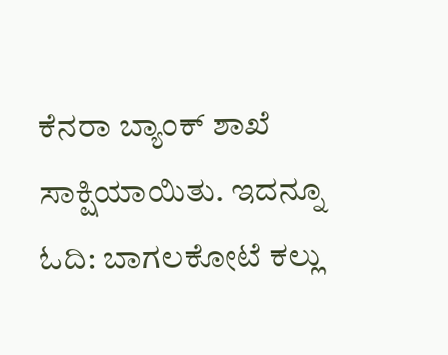ಕೆನರಾ ಬ್ಯಾಂಕ್ ಶಾಖೆ ಸಾಕ್ಷಿಯಾಯಿತು. ಇದನ್ನೂ ಓದಿ: ಬಾಗಲಕೋಟೆ ಕಲ್ಲು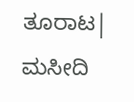ತೂರಾಟ| ಮಸೀದಿ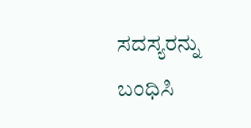ಸದಸ್ಯರನ್ನು ಬಂಧಿಸಿ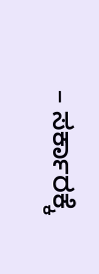– ಸರ್ಕಾರಕ್ಕೆ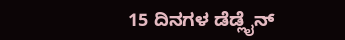15 ದಿನಗಳ ಡೆಡ್ಲೈನ್